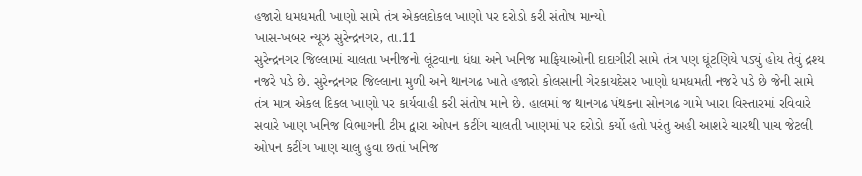હજારો ધમધમતી ખાણો સામે તંત્ર એકલદોકલ ખાણો પર દરોડો કરી સંતોષ માન્યો
ખાસ-ખબર ન્યૂઝ સુરેન્દ્રનગર, તા.11
સુરેન્દ્રનગર જિલ્લામાં ચાલતા ખનીજનો લૂંટવાના ધંધા અને ખનિજ માફિયાઓની દાદાગીરી સામે તંત્ર પણ ઘૂંટણિયે પડ્યું હોય તેવું દ્રશ્ય નજરે પડે છે. સુરેન્દ્રનગર જિલ્લાના મુળી અને થાનગઢ ખાતે હજારો કોલસાની ગેરકાયદેસર ખાણો ધમધમતી નજરે પડે છે જેની સામે તંત્ર માત્ર એકલ દિકલ ખાણો પર કાર્યવાહી કરી સંતોષ માને છે. હાલમાં જ થાનગઢ પંથકના સોનગઢ ગામે ખારા વિસ્તારમાં રવિવારે સવારે ખાણ ખનિજ વિભાગની ટીમ દ્વારા ઓપન કટીંગ ચાલતી ખાણમાં પર દરોડો કર્યો હતો પરંતુ અહી આશરે ચારથી પાચ જેટલી ઓપન કટીંગ ખાણ ચાલુ હુવા છતાં ખનિજ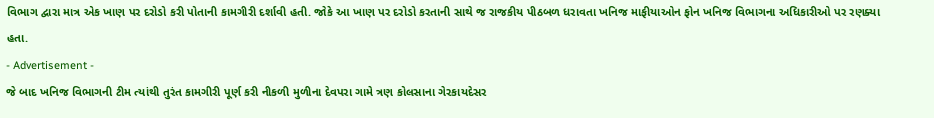વિભાગ દ્વારા માત્ર એક ખાણ પર દરોડો કરી પોતાની કામગીરી દર્શાવી હતી. જોકે આ ખાણ પર દરોડો કરતાની સાથે જ રાજકીય પીઠબળ ધરાવતા ખનિજ માફીયાઓન ફોન ખનિજ વિભાગના અધિકારીઓ પર રણક્યા હતા.
- Advertisement -
જે બાદ ખનિજ વિભાગની ટીમ ત્યાંથી તુરંત કામગીરી પૂર્ણ કરી નીકળી મુળીના દેવપરા ગામે ત્રણ કોલસાના ગેરકાયદેસર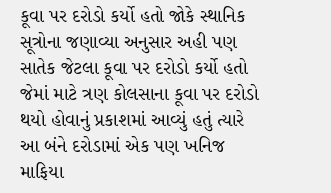કૂવા પર દરોડો કર્યો હતો જોકે સ્થાનિક સૂત્રોના જણાવ્યા અનુસાર અહી પણ સાતેક જેટલા કૂવા પર દરોડો કર્યો હતો જેમાં માટે ત્રણ કોલસાના કૂવા પર દરોડો થયો હોવાનું પ્રકાશમાં આવ્યું હતું ત્યારે આ બંને દરોડામાં એક પણ ખનિજ માફિયા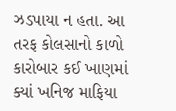ઝડપાયા ન હતા. આ તરફ કોલસાનો કાળો કારોબાર કઈ ખાણમાં ક્યાં ખનિજ માફિયા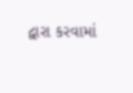દ્વારા કરવામાં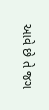આવે છે તે જગ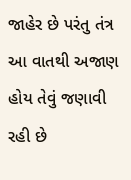જાહેર છે પરંતુ તંત્ર આ વાતથી અજાણ હોય તેવું જણાવી રહી છે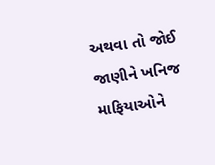અથવા તો જોઈ જાણીને ખનિજ માફિયાઓને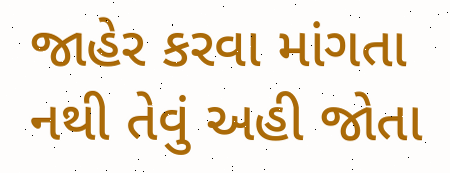જાહેર કરવા માંગતા નથી તેવું અહી જોતા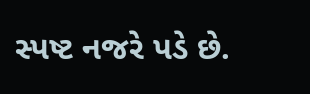સ્પષ્ટ નજરે પડે છે.